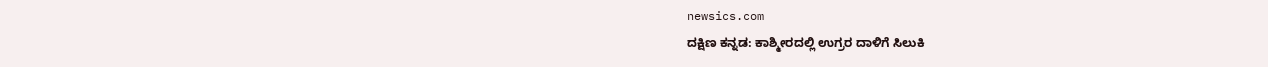newsics.com
ದಕ್ಷಿಣ ಕನ್ನಡ: ಕಾಶ್ಮೀರದಲ್ಲಿ ಉಗ್ರರ ದಾಳಿಗೆ ಸಿಲುಕಿ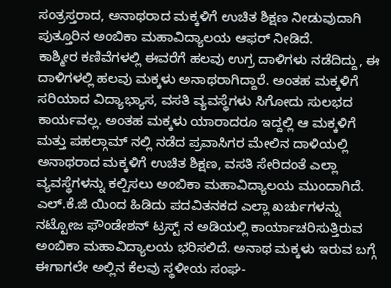ಸಂತ್ರಸ್ತರಾದ, ಅನಾಥರಾದ ಮಕ್ಕಳಿಗೆ ಉಚಿತ ಶಿಕ್ಷಣ ನೀಡುವುದಾಗಿ ಪುತ್ತೂರಿನ ಅಂಬಿಕಾ ಮಹಾವಿದ್ಯಾಲಯ ಆಫರ್ ನೀಡಿದೆ.
ಕಾಶ್ಮೀರ ಕಣಿವೆಗಳಲ್ಲಿ ಈವರೆಗೆ ಹಲವು ಉಗ್ರ ದಾಳಿಗಳು ನಡೆದಿದ್ದು, ಈ ದಾಳಿಗಳಲ್ಲಿ ಹಲವು ಮಕ್ಕಳು ಅನಾಥರಾಗಿದ್ದಾರೆ. ಅಂತಹ ಮಕ್ಕಳಿಗೆ ಸರಿಯಾದ ವಿದ್ಯಾಭ್ಯಾಸ, ವಸತಿ ವ್ಯವಸ್ಥೆಗಳು ಸಿಗೋದು ಸುಲಭದ ಕಾರ್ಯವಲ್ಲ. ಅಂತಹ ಮಕ್ಕಳು ಯಾರಾದರೂ ಇದ್ದಲ್ಲಿ ಆ ಮಕ್ಕಳಿಗೆ ಮತ್ತು ಪಹಲ್ಗಾಮ್ ನಲ್ಲಿ ನಡೆದ ಪ್ರವಾಸಿಗರ ಮೇಲಿನ ದಾಳಿಯಲ್ಲಿ ಅನಾಥರಾದ ಮಕ್ಕಳಿಗೆ ಉಚಿತ ಶಿಕ್ಷಣ, ವಸತಿ ಸೇರಿದಂತೆ ಎಲ್ಲಾ ವ್ಯವಸ್ಥೆಗಳನ್ನು ಕಲ್ಪಿಸಲು ಅಂಬಿಕಾ ಮಹಾವಿದ್ಯಾಲಯ ಮುಂದಾಗಿದೆ.
ಎಲ್.ಕೆ.ಜಿ ಯಿಂದ ಹಿಡಿದು ಪದವಿತನಕದ ಎಲ್ಲಾ ಖರ್ಚುಗಳನ್ನು ನಟ್ಟೋಜ ಫೌಂಡೇಶನ್ ಟ್ರಸ್ಟ್ ನ ಅಡಿಯಲ್ಲಿ ಕಾರ್ಯಾಚರಿಸುತ್ತಿರುವ ಅಂಬಿಕಾ ಮಹಾವಿದ್ಯಾಲಯ ಭರಿಸಲಿದೆ. ಅನಾಥ ಮಕ್ಕಳು ಇರುವ ಬಗ್ಗೆ ಈಗಾಗಲೇ ಅಲ್ಲಿನ ಕೆಲವು ಸ್ಥಳೀಯ ಸಂಘ-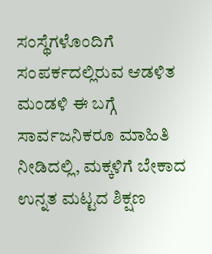ಸಂಸ್ಥೆಗಳೊಂದಿಗೆ ಸಂಪರ್ಕದಲ್ಲಿರುವ ಆಡಳಿತ ಮಂಡಳಿ ಈ ಬಗ್ಗೆ ಸಾರ್ವಜನಿಕರೂ ಮಾಹಿತಿ ನೀಡಿದಲ್ಲಿ, ಮಕ್ಕಳಿಗೆ ಬೇಕಾದ ಉನ್ನತ ಮಟ್ಟದ ಶಿಕ್ಷಣ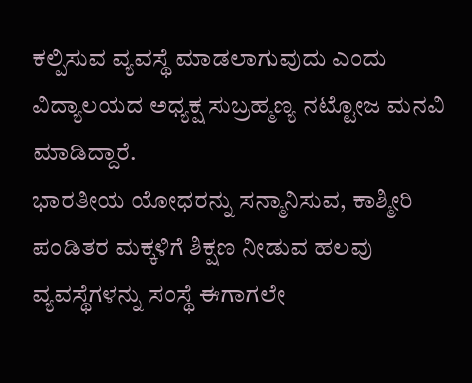ಕಲ್ಪಿಸುವ ವ್ಯವಸ್ಥೆ ಮಾಡಲಾಗುವುದು ಎಂದು ವಿದ್ಯಾಲಯದ ಅಧ್ಯಕ್ಷ ಸುಬ್ರಹ್ಮಣ್ಯ ನಟ್ಟೋಜ ಮನವಿ ಮಾಡಿದ್ದಾರೆ.
ಭಾರತೀಯ ಯೋಧರನ್ನು ಸನ್ಮಾನಿಸುವ, ಕಾಶ್ಮೀರಿ ಪಂಡಿತರ ಮಕ್ಕಳಿಗೆ ಶಿಕ್ಷಣ ನೀಡುವ ಹಲವು ವ್ಯವಸ್ಥೆಗಳನ್ನು ಸಂಸ್ಥೆ ಈಗಾಗಲೇ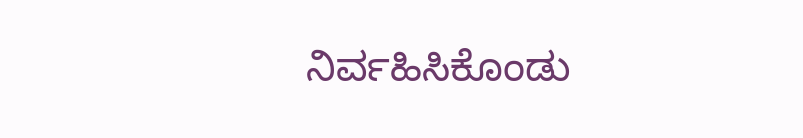ನಿರ್ವಹಿಸಿಕೊಂಡು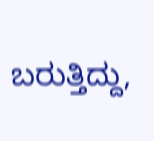ಬರುತ್ತಿದ್ದು,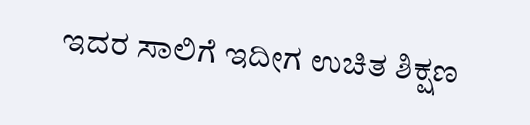ಇದರ ಸಾಲಿಗೆ ಇದೀಗ ಉಚಿತ ಶಿಕ್ಷಣ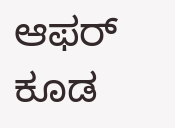ಆಫರ್ ಕೂಡ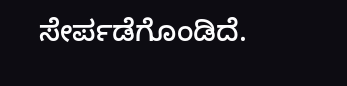ಸೇರ್ಪಡೆಗೊಂಡಿದೆ.